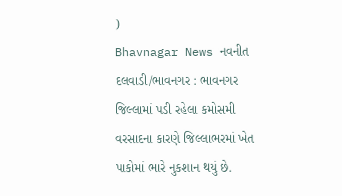)
Bhavnagar News નવનીત દલવાડી/ભાવનગર : ભાવનગર જિલ્લામાં પડી રહેલા કમોસમી વરસાદના કારણે જિલ્લાભરમાં ખેત પાકોમાં ભારે નુકશાન થયું છે.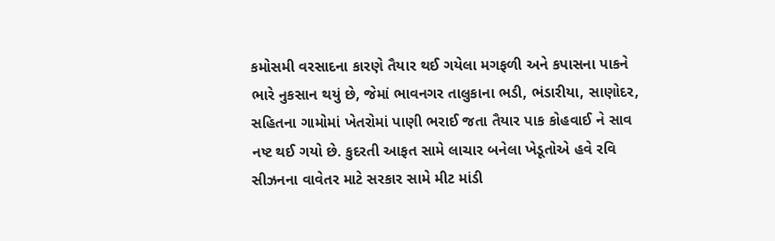કમોસમી વરસાદના કારણે તૈયાર થઈ ગયેલા મગફળી અને કપાસના પાકને ભારે નુકસાન થયું છે, જેમાં ભાવનગર તાલુકાના ભડી, ભંડારીયા, સાણોદર, સહિતના ગામોમાં ખેતરોમાં પાણી ભરાઈ જતા તૈયાર પાક કોહવાઈ ને સાવ નષ્ટ થઈ ગયો છે. કુદરતી આફત સામે લાચાર બનેલા ખેડૂતોએ હવે રવિ સીઝનના વાવેતર માટે સરકાર સામે મીટ માંડી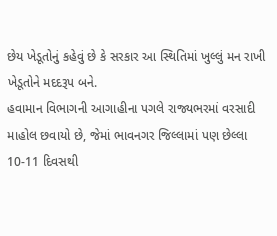છેય ખેડૂતોનું કહેવું છે કે સરકાર આ સ્થિતિમાં ખુલ્લું મન રાખી ખેડૂતોને મદદરૂપ બને.
હવામાન વિભાગની આગાહીના પગલે રાજ્યભરમાં વરસાદી માહોલ છવાયો છે, જેમાં ભાવનગર જિલ્લામાં પણ છેલ્લા 10-11 દિવસથી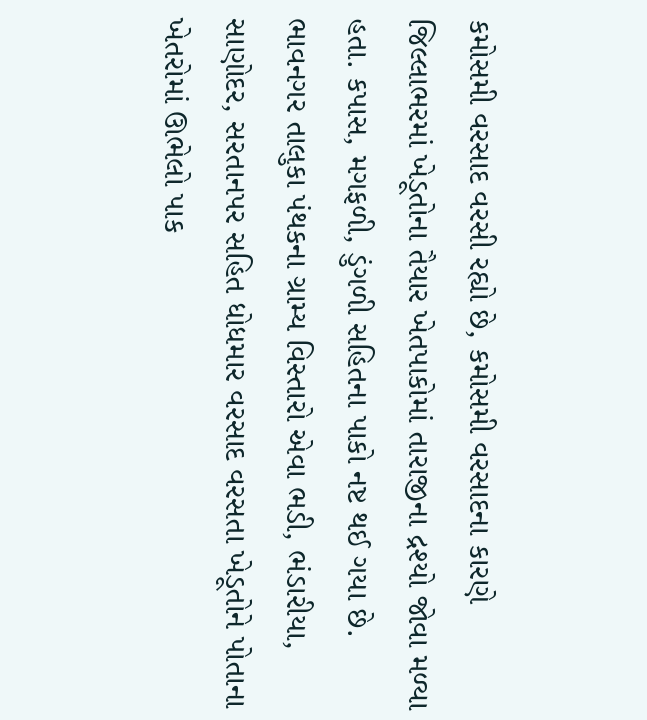કમોસમી વરસાદ વરસી રહ્યો છે, કમોસમી વરસાદના કારણે જિલ્લાભરમાં ખેડૂતોના તૈયાર ખેતપાકોમાં તારાજીના દ્રશ્યો જોવા મળ્યા હતા. કપાસ, મગફળી, ડુંગળી સહિતના પાકો નષ્ટ થઈ ગયા છે. ભાવનગર તાલુકા પંથકના ગ્રામ્ય વિસ્તારો એવા ભડી, ભંડારીયા, સાણોદર, સરતાનપર સહિત ધોધમાર વરસાદ વરસતા ખેડૂતોને પોતાના ખેતરોમાં ઊભેલો પાક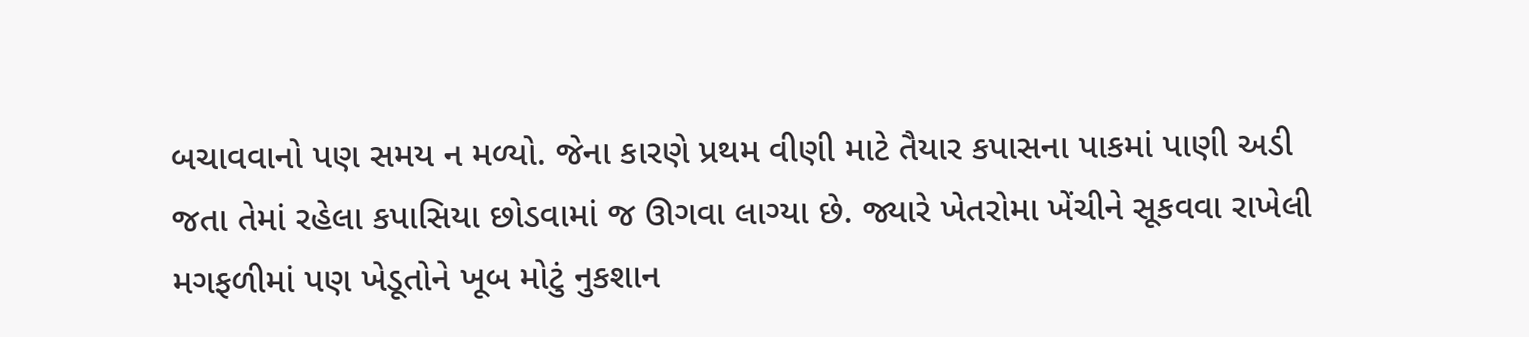બચાવવાનો પણ સમય ન મળ્યો. જેના કારણે પ્રથમ વીણી માટે તૈયાર કપાસના પાકમાં પાણી અડી જતા તેમાં રહેલા કપાસિયા છોડવામાં જ ઊગવા લાગ્યા છે. જ્યારે ખેતરોમા ખેંચીને સૂકવવા રાખેલી મગફળીમાં પણ ખેડૂતોને ખૂબ મોટું નુકશાન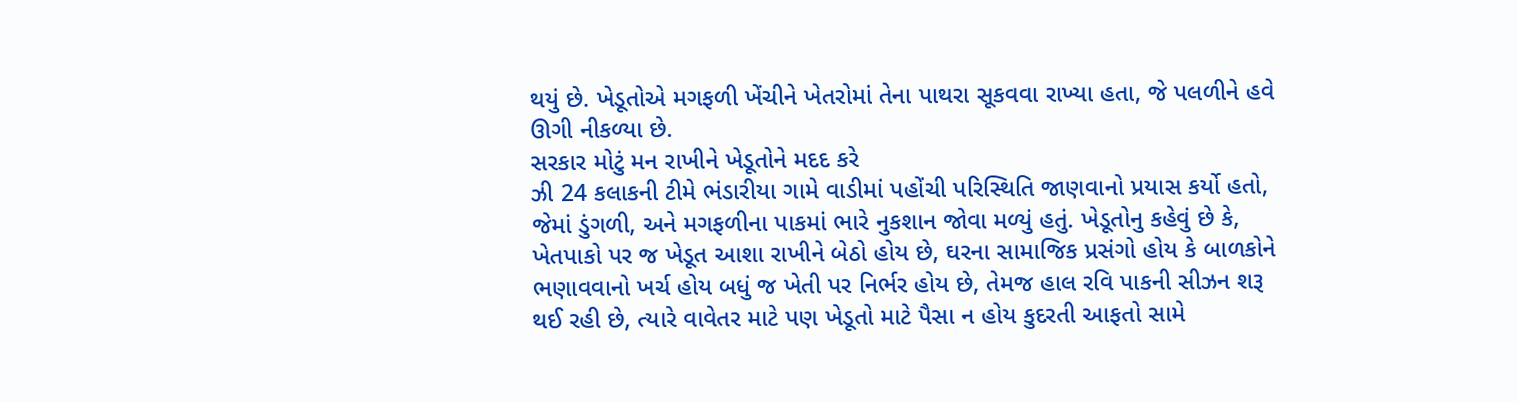થયું છે. ખેડૂતોએ મગફળી ખેંચીને ખેતરોમાં તેના પાથરા સૂકવવા રાખ્યા હતા, જે પલળીને હવે ઊગી નીકળ્યા છે.
સરકાર મોટું મન રાખીને ખેડૂતોને મદદ કરે
ઝી 24 કલાકની ટીમે ભંડારીયા ગામે વાડીમાં પહોંચી પરિસ્થિતિ જાણવાનો પ્રયાસ કર્યો હતો, જેમાં ડુંગળી, અને મગફળીના પાકમાં ભારે નુકશાન જોવા મળ્યું હતું. ખેડૂતોનુ કહેવું છે કે, ખેતપાકો પર જ ખેડૂત આશા રાખીને બેઠો હોય છે, ઘરના સામાજિક પ્રસંગો હોય કે બાળકોને ભણાવવાનો ખર્ચ હોય બધું જ ખેતી પર નિર્ભર હોય છે, તેમજ હાલ રવિ પાકની સીઝન શરૂ થઈ રહી છે, ત્યારે વાવેતર માટે પણ ખેડૂતો માટે પૈસા ન હોય કુદરતી આફતો સામે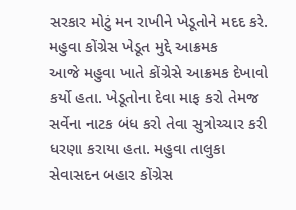સરકાર મોટું મન રાખીને ખેડૂતોને મદદ કરે.
મહુવા કોંગ્રેસ ખેડૂત મુદ્દે આક્રમક
આજે મહુવા ખાતે કોંગ્રેસે આક્રમક દેખાવો કર્યો હતા. ખેડૂતોના દેવા માફ કરો તેમજ સર્વેના નાટક બંધ કરો તેવા સુત્રોચ્ચાર કરી ધરણા કરાયા હતા. મહુવા તાલુકા સેવાસદન બહાર કોંગ્રેસ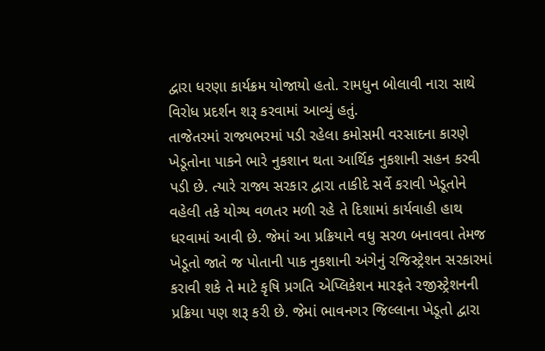દ્વારા ધરણા કાર્યક્રમ યોજાયો હતો. રામધુન બોલાવી નારા સાથે વિરોધ પ્રદર્શન શરૂ કરવામાં આવ્યું હતું.
તાજેતરમાં રાજ્યભરમાં પડી રહેલા કમોસમી વરસાદના કારણે ખેડૂતોના પાકને ભારે નુકશાન થતા આર્થિક નુકશાની સહન કરવી પડી છે. ત્યારે રાજ્ય સરકાર દ્વારા તાકીદે સર્વે કરાવી ખેડૂતોને વહેલી તકે યોગ્ય વળતર મળી રહે તે દિશામાં કાર્યવાહી હાથ ધરવામાં આવી છે. જેમાં આ પ્રક્રિયાને વધુ સરળ બનાવવા તેમજ ખેડૂતો જાતે જ પોતાની પાક નુકશાની અંગેનું રજિસ્ટ્રેશન સરકારમાં કરાવી શકે તે માટે કૃષિ પ્રગતિ એપ્લિકેશન મારફતે રજીસ્ટ્રેશનની પ્રક્રિયા પણ શરૂ કરી છે. જેમાં ભાવનગર જિલ્લાના ખેડૂતો દ્વારા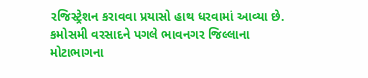રજિસ્ટ્રેશન કરાવવા પ્રયાસો હાથ ધરવામાં આવ્યા છે.
કમોસમી વરસાદને પગલે ભાવનગર જિલ્લાના મોટાભાગના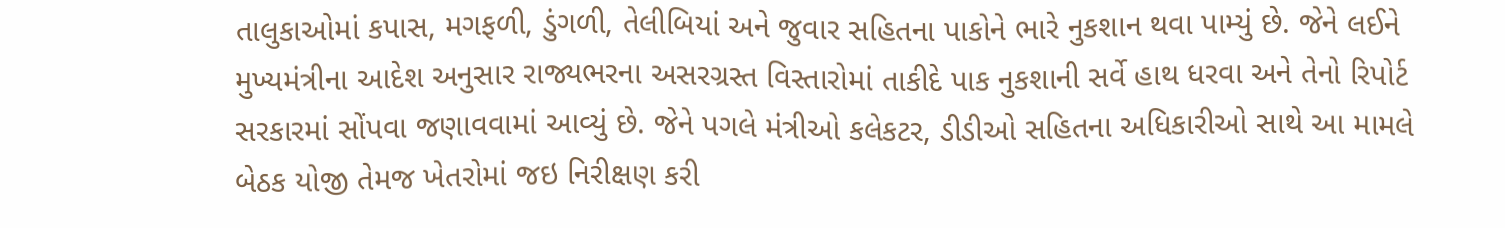તાલુકાઓમાં કપાસ, મગફળી, ડુંગળી, તેલીબિયાં અને જુવાર સહિતના પાકોને ભારે નુકશાન થવા પામ્યું છે. જેને લઈને મુખ્યમંત્રીના આદેશ અનુસાર રાજ્યભરના અસરગ્રસ્ત વિસ્તારોમાં તાકીદે પાક નુકશાની સર્વે હાથ ધરવા અને તેનો રિપોર્ટ સરકારમાં સોંપવા જણાવવામાં આવ્યું છે. જેને પગલે મંત્રીઓ કલેકટર, ડીડીઓ સહિતના અધિકારીઓ સાથે આ મામલે બેઠક યોજી તેમજ ખેતરોમાં જઇ નિરીક્ષણ કરી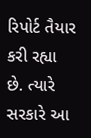રિપોર્ટ તૈયાર કરી રહ્યા છે. ત્યારે સરકારે આ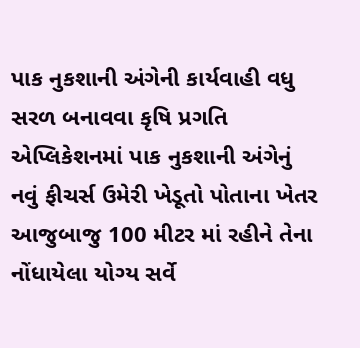પાક નુકશાની અંગેની કાર્યવાહી વધુ સરળ બનાવવા કૃષિ પ્રગતિ એપ્લિકેશનમાં પાક નુકશાની અંગેનું નવું ફીચર્સ ઉમેરી ખેડૂતો પોતાના ખેતર આજુબાજુ 100 મીટર માં રહીને તેના નોંધાયેલા યોગ્ય સર્વે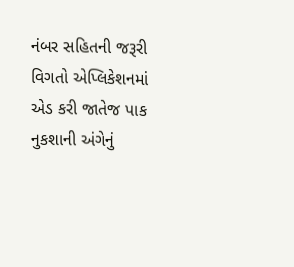નંબર સહિતની જરૂરી વિગતો એપ્લિકેશનમાં એડ કરી જાતેજ પાક નુકશાની અંગેનું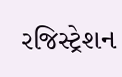રજિસ્ટ્રેશન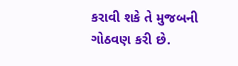કરાવી શકે તે મુજબની ગોઠવણ કરી છે.